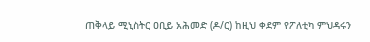ጠቅላይ ሚኒስትር ዐቢይ አሕመድ (ዶ/ር) ከዚህ ቀደም የፖለቲካ ምህዳሩን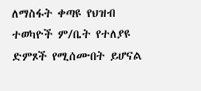ለማስፋት ቀጣዩ የህዝብ ተወካዮች ም/ቤት የተለያዩ ድምጾች የሚሰሙበት ይሆናል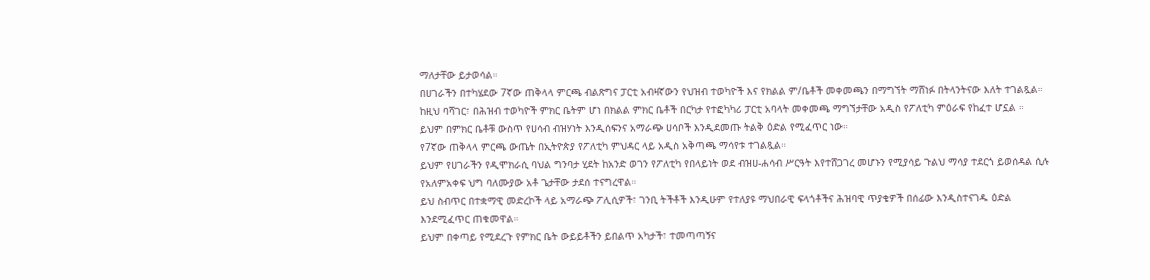ማለታቸው ይታወሳል።
በሀገራችን በተካሄደው 7ኛው ጠቅላላ ምርጫ ብልጽግና ፓርቲ አብዛኛውን የህዝብ ተወካዮች እና የክልል ም/ቤቶች መቀመጫን በማግኘት ማሸነፉ በትላንትናው እለት ተገልጿል።
ከዚህ ባሻገር፣ በሕዝብ ተወካዮች ምክር ቤትም ሆነ በክልል ምክር ቤቶች በርካታ የተፎካካሪ ፓርቲ አባላት መቀመጫ ማግኘታቸው አዲስ የፖለቲካ ምዕራፍ የከፈተ ሆኗል ።
ይህም በምክር ቤቶቹ ውስጥ የሀሳብ ብዝሃነት እንዲሰፍንና አማራጭ ሀሳቦች እንዲደመጡ ትልቅ ዕድል የሚፈጥር ነው።
የ7ኛው ጠቅላላ ምርጫ ውጤት በኢትዮጵያ የፖለቲካ ምህዳር ላይ አዲስ አቅጣጫ ማሳየቱ ተገልጿል።
ይህም የሀገራችን የዲሞክራሲ ባህል ግንባታ ሂደት ከአንድ ወገን የፖለቲካ የበላይነት ወደ ብዝሀ-ሐሳብ ሥርዓት እየተሸጋገረ መሆኑን የሚያሳይ ጉልህ ማሳያ ተደርጎ ይወሰዳል ሲሉ የአለምአቀፍ ህግ ባለሙያው አቶ ጌታቸው ታደሰ ተናግረዋል።
ይህ ስብጥር በተቋማዊ መድረኮች ላይ አማራጭ ፖሊሲዎች፣ ገንቢ ትችቶች እንዲሁም የተለያዩ ማህበራዊ ፍላጎቶችና ሕዝባዊ ጥያቄዎች በሰፊው እንዲስተናገዱ ዕድል እንደሚፈጥር ጠቁመዋል።
ይህም በቀጣይ የሚደረጉ የምክር ቤት ውይይቶችን ይበልጥ አካታች፣ ተመጣጣኝና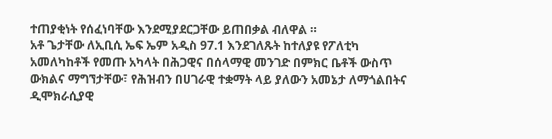ተጠያቂነት የሰፈነባቸው እንደሚያደርጋቸው ይጠበቃል ብለዋል ።
አቶ ጌታቸው ለኢቢሲ ኤፍ ኤም አዲስ 97.1 እንደገለጹት ከተለያዩ የፖለቲካ አመለካከቶች የመጡ አካላት በሕጋዊና በሰላማዊ መንገድ በምክር ቤቶች ውስጥ ውክልና ማግኘታቸው፣ የሕዝብን በሀገራዊ ተቋማት ላይ ያለውን አመኔታ ለማጎልበትና ዲሞክራሲያዊ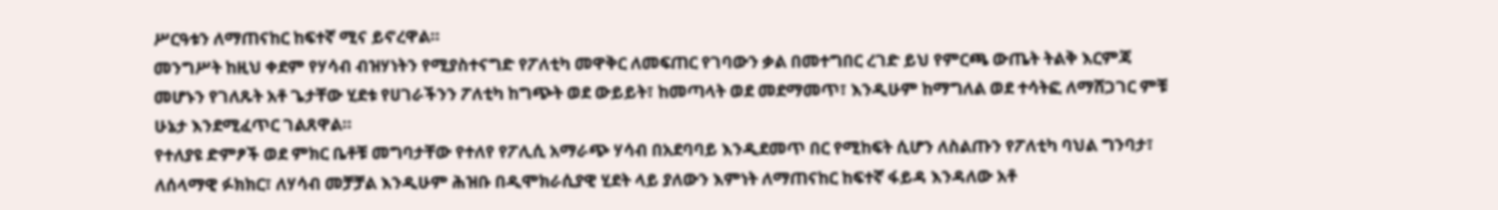ሥርዓቱን ለማጠናከር ከፍተኛ ሚና ይኖረዋል።
መንግሥት ከዚህ ቀደም የሃሳብ ብዝሃነትን የሚያስተናግድ የፖለቲካ መዋቅር ለመፍጠር የገባውን ቃል በመተግበር ረገድ ይህ የምርጫ ውጤት ትልቅ እርምጃ መሆኑን የገለጹት አቶ ጌታቸው ሂደቱ የሀገራችንን ፖለቲካ ከግጭት ወደ ውይይት፣ ከመጣላት ወደ መደማመጥ፣ እንዲሁም ከማግለል ወደ ተሳትፎ ለማሸጋገር ምቹ ሁኔታ እንደሚፈጥር ገልጸዋል።
የተለያዩ ድምፆች ወደ ምክር ቤቶቹ መግባታቸው የተለየ የፖሊሲ አማራጭ ሃሳብ በአደባባይ እንዲደመጥ በር የሚከፍት ሲሆን ለስልጡን የፖለቲካ ባህል ግንባታ፣ ለሰላማዊ ፉክክር፣ ለሃሳብ መቻቻል እንዲሁም ሕዝቡ በዲሞክራሲያዊ ሂደት ላይ ያለውን እምነት ለማጠናከር ከፍተኛ ፋይዳ እንዳለው አቶ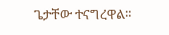ጌታቸው ተናግረዋል።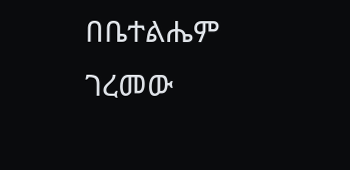በቤተልሔም ገረመው